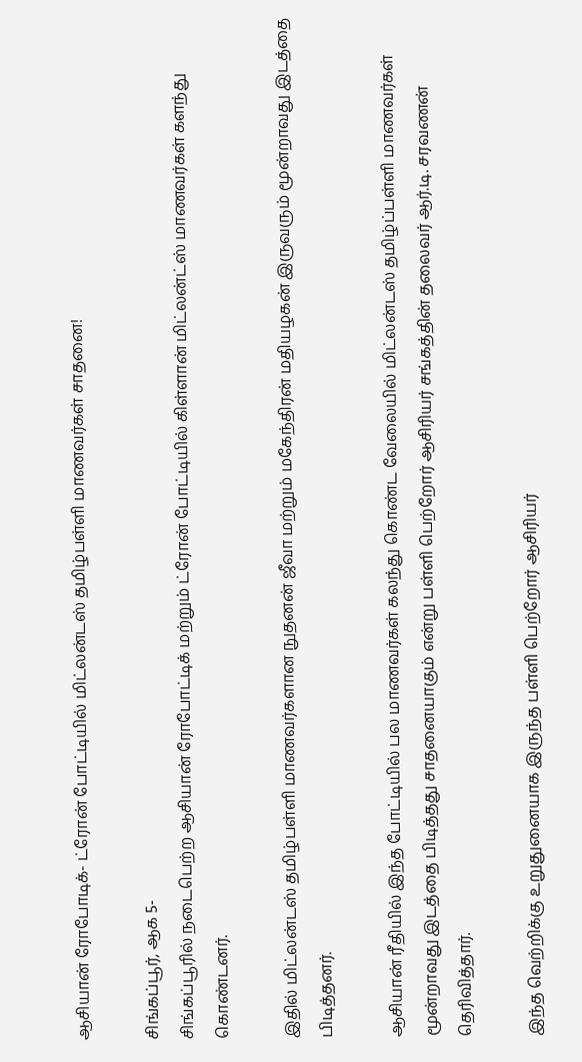ஆசியான் ரோபோடிக்- ட்ரோன் போட்டியில் மிட்லன்டஸ் தமிழ்பள்ளி மாணவர்கள் சாதனை!

சிங்கப்பூர், ஆக 5-
சிங்கப்பூரில் நடைபெற்ற ஆசியான் ரோபோட்டிக் மற்றும் ட்ரோன் போட்டியில் கிள்ளான் மிட்லன்ட்ஸ் மாணவர்கள் களந்து கொண்டனர்.

இதில் மிட்லன்டஸ் தமிழ்பள்ளி மாணவர்களான நுதனன் ஜீவா மற்றும் மகேந்திரன் மதியழகன் இருவரும் மூன்றாவது இடத்தை பிடித்தனர்.

ஆசியான் ரீதியில் இந்த போட்டியில் பல மாணவர்கள் கலந்து கொண்ட வேலையில் மிட்லன்டஸ் தமிழ்ப்பள்ளி மாணவர்கள் மூன்றாவது இடத்தை பிடித்தது சாதனையாகும் என்று பள்ளி பெற்றோர் ஆசிரியர் சங்கத்தின் தலைவர் ஆர்.டி. சரவணன் தெரிவித்தார்.

இந்த வெற்றிக்கு உறுதுனையாக இருந்த பள்ளி பெற்றோர் ஆசிரியர்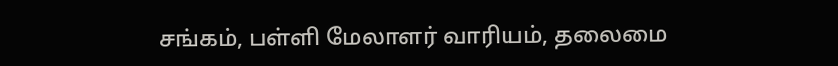சங்கம், பள்ளி மேலாளர் வாரியம், தலைமை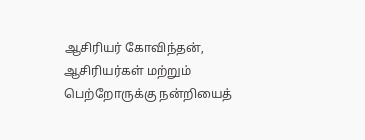ஆசிரியர் கோவிந்தன், ஆசிரியர்கள் மற்றும் பெற்றோருக்கு நன்றியைத்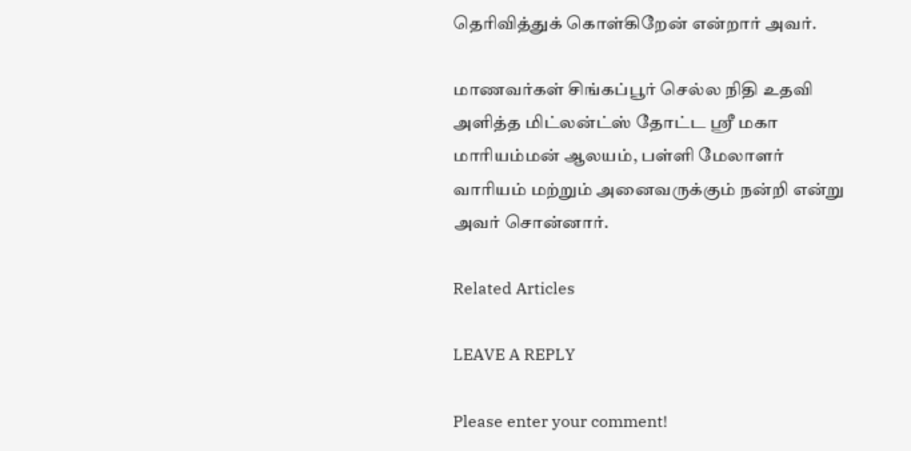தெரிவித்துக் கொள்கிறேன் என்றார் அவர்.

மாணவர்கள் சிங்கப்பூர் செல்ல நிதி உதவி அளித்த மிட்லன்ட்ஸ் தோட்ட ஶ்ரீ மகா மாரியம்மன் ஆலயம், பள்ளி மேலாளர் வாரியம் மற்றும் அனைவருக்கும் நன்றி என்று அவர் சொன்னார்.

Related Articles

LEAVE A REPLY

Please enter your comment!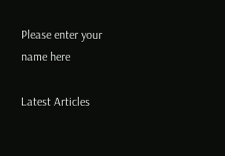Please enter your name here

Latest Articles